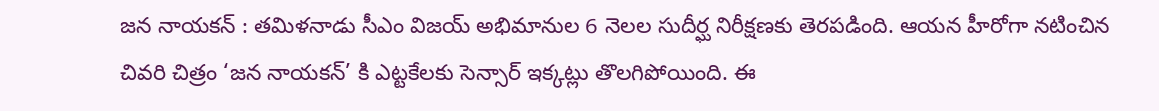జన నాయకన్ : తమిళనాడు సీఎం విజయ్ అభిమానుల 6 నెలల సుదీర్ఘ నిరీక్షణకు తెరపడింది. ఆయన హీరోగా నటించిన చివరి చిత్రం ‘జన నాయకన్’ కి ఎట్టకేలకు సెన్సార్ ఇక్కట్లు తొలగిపోయింది. ఈ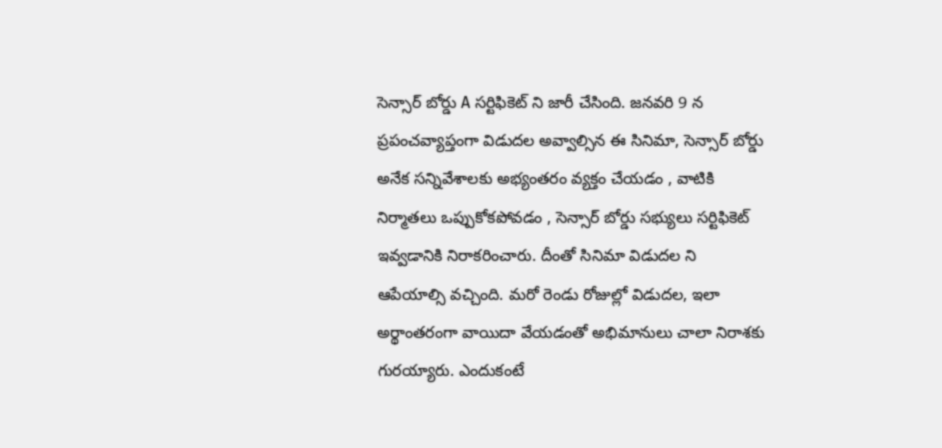సెన్సార్ బోర్డు A సర్టిఫికెట్ ని జారీ చేసింది. జనవరి 9 న ప్రపంచవ్యాప్తంగా విడుదల అవ్వాల్సిన ఈ సినిమా, సెన్సార్ బోర్డు అనేక సన్నివేశాలకు అభ్యంతరం వ్యక్తం చేయడం , వాటికి నిర్మాతలు ఒప్పుకోకపోవడం , సెన్సార్ బోర్డు సభ్యులు సర్టిఫికెట్ ఇవ్వడానికి నిరాకరించారు. దీంతో సినిమా విడుదల ని ఆపేయాల్సి వచ్చింది. మరో రెండు రోజుల్లో విడుదల, ఇలా అర్థాంతరంగా వాయిదా వేయడంతో అభిమానులు చాలా నిరాశకు గురయ్యారు. ఎందుకంటే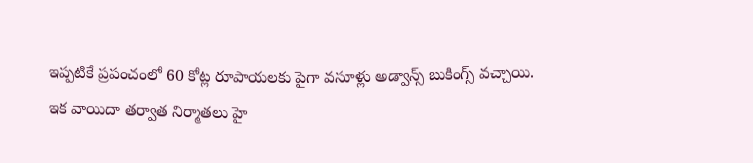ఇప్పటికే ప్రపంచంలో 60 కోట్ల రూపాయలకు పైగా వసూళ్లు అడ్వాన్స్ బుకింగ్స్ వచ్చాయి.
ఇక వాయిదా తర్వాత నిర్మాతలు హై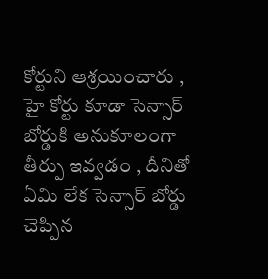కోర్టుని ఆశ్రయించారు , హై కోర్టు కూడా సెన్సార్ బోర్డుకి అనుకూలంగా తీర్పు ఇవ్వడం , దీనితో ఏమి లేక సెన్సార్ బోర్డు చెప్పిన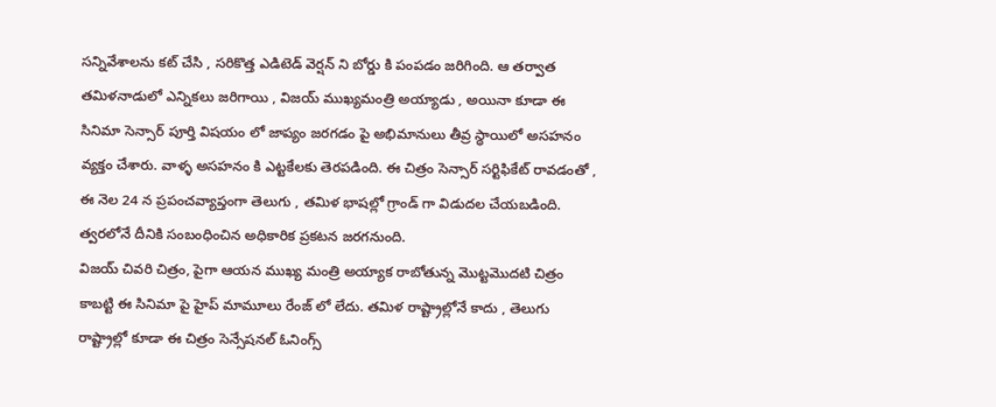సన్నివేశాలను కట్ చేసి , సరికొత్త ఎడిటెడ్ వెర్షన్ ని బోర్డు కి పంపడం జరిగింది. ఆ తర్వాత తమిళనాడులో ఎన్నికలు జరిగాయి , విజయ్ ముఖ్యమంత్రి అయ్యాడు , అయినా కూడా ఈ సినిమా సెన్సార్ పూర్తి విషయం లో జాప్యం జరగడం పై అభిమానులు తీవ్ర స్థాయిలో అసహనం వ్యక్తం చేశారు. వాళ్ళ అసహనం కి ఎట్టకేలకు తెరపడింది. ఈ చిత్రం సెన్సార్ సర్టిఫికేట్ రావడంతో , ఈ నెల 24 న ప్రపంచవ్యాప్తంగా తెలుగు , తమిళ భాషల్లో గ్రాండ్ గా విడుదల చేయబడింది. త్వరలోనే దీనికి సంబంధించిన అధికారిక ప్రకటన జరగనుంది.
విజయ్ చివరి చిత్రం, పైగా ఆయన ముఖ్య మంత్రి అయ్యాక రాబోతున్న మొట్టమొదటి చిత్రం కాబట్టి ఈ సినిమా పై హైప్ మామూలు రేంజ్ లో లేదు. తమిళ రాష్ట్రాల్లోనే కాదు , తెలుగు రాష్ట్రాల్లో కూడా ఈ చిత్రం సెన్సేషనల్ ఓనింగ్స్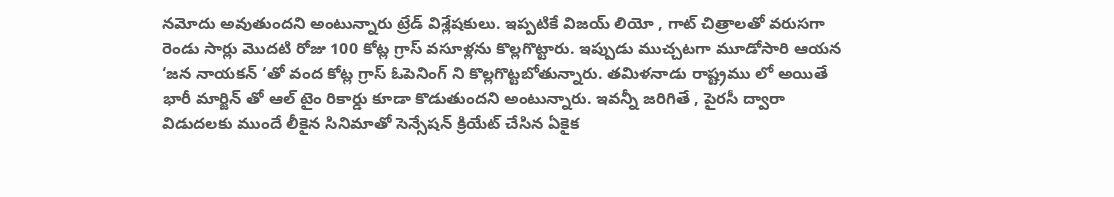నమోదు అవుతుందని అంటున్నారు ట్రేడ్ విశ్లేషకులు. ఇప్పటికే విజయ్ లియో , గాట్ చిత్రాలతో వరుసగా రెండు సార్లు మొదటి రోజు 100 కోట్ల గ్రాస్ వసూళ్లను కొల్లగొట్టారు. ఇప్పుడు ముచ్చటగా మూడోసారి ఆయన ‘జన నాయకన్ ‘తో వంద కోట్ల గ్రాస్ ఓపెనింగ్ ని కొల్లగొట్టబోతున్నారు. తమిళనాడు రాష్ట్రము లో అయితే భారీ మార్జిన్ తో ఆల్ టైం రికార్డు కూడా కొడుతుందని అంటున్నారు. ఇవన్నీ జరిగితే , పైరసీ ద్వారా విడుదలకు ముందే లీకైన సినిమాతో సెన్సేషన్ క్రియేట్ చేసిన ఏకైక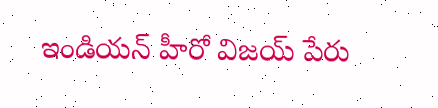ఇండియన్ హీరో విజయ్ పేరు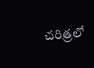చరిత్రలో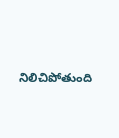నిలిచిపోతుంది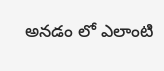అనడం లో ఎలాంటి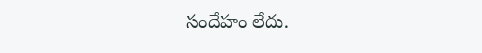సందేహం లేదు.